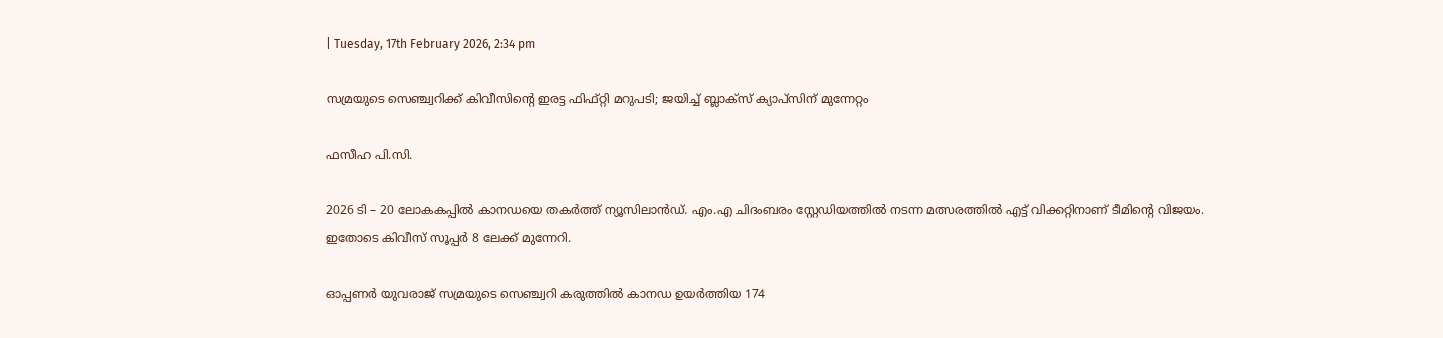| Tuesday, 17th February 2026, 2:34 pm

സമ്രയുടെ സെഞ്ച്വറിക്ക് കിവീസിന്റെ ഇരട്ട ഫിഫ്റ്റി മറുപടി; ജയിച്ച് ബ്ലാക്സ് ക്യാപ്‌സിന് മുന്നേറ്റം

ഫസീഹ പി.സി.

2026 ടി – 20 ലോകകപ്പില്‍ കാനഡയെ തകര്‍ത്ത് ന്യൂസിലാന്‍ഡ്. എം.എ ചിദംബരം സ്റ്റേഡിയത്തില്‍ നടന്ന മത്സരത്തില്‍ എട്ട് വിക്കറ്റിനാണ് ടീമിന്റെ വിജയം. ഇതോടെ കിവീസ് സൂപ്പര്‍ 8 ലേക്ക് മുന്നേറി.

ഓപ്പണര്‍ യുവരാജ് സമ്രയുടെ സെഞ്ച്വറി കരുത്തില്‍ കാനഡ ഉയര്‍ത്തിയ 174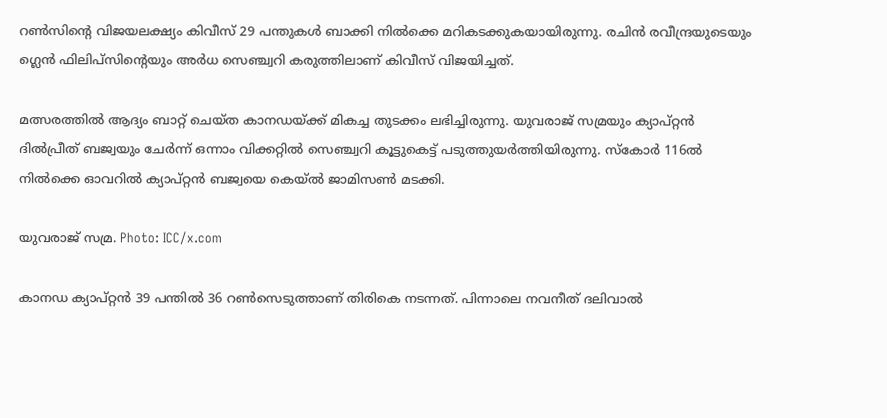റണ്‍സിന്റെ വിജയലക്ഷ്യം കിവീസ് 29 പന്തുകള്‍ ബാക്കി നില്‍ക്കെ മറികടക്കുകയായിരുന്നു. രചിന്‍ രവീന്ദ്രയുടെയും ഗ്ലെന്‍ ഫിലിപ്‌സിന്റെയും അര്‍ധ സെഞ്ച്വറി കരുത്തിലാണ് കിവീസ് വിജയിച്ചത്.

മത്സരത്തില്‍ ആദ്യം ബാറ്റ് ചെയ്ത കാനഡയ്ക്ക് മികച്ച തുടക്കം ലഭിച്ചിരുന്നു. യുവരാജ് സമ്രയും ക്യാപ്റ്റന്‍ ദില്‍പ്രീത് ബജ്വയും ചേര്‍ന്ന് ഒന്നാം വിക്കറ്റില്‍ സെഞ്ച്വറി കൂട്ടുകെട്ട് പടുത്തുയര്‍ത്തിയിരുന്നു. സ്‌കോര്‍ 116ല്‍ നില്‍ക്കെ ഓവറില്‍ ക്യാപ്റ്റന്‍ ബജ്വയെ കെയ്ല്‍ ജാമിസണ്‍ മടക്കി.

യുവരാജ് സമ്ര. Photo: ICC/x.com

കാനഡ ക്യാപ്റ്റന്‍ 39 പന്തില്‍ 36 റണ്‍സെടുത്താണ് തിരികെ നടന്നത്. പിന്നാലെ നവനീത് ദലിവാല്‍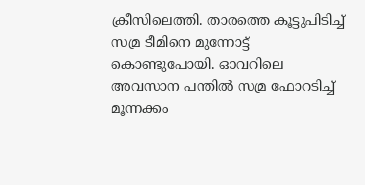ക്രീസിലെത്തി. താരത്തെ കൂട്ടുപിടിച്ച് സമ്ര ടീമിനെ മുന്നോട്ട് കൊണ്ടുപോയി. ഓവറിലെ അവസാന പന്തില്‍ സമ്ര ഫോറടിച്ച് മൂന്നക്കം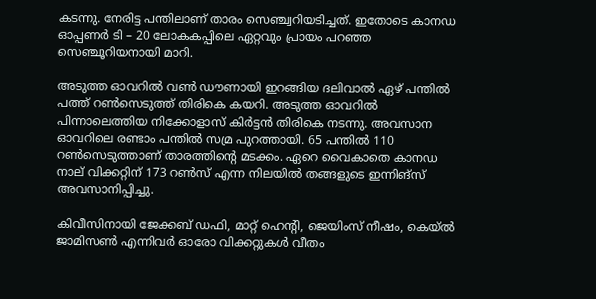കടന്നു. നേരിട്ട പന്തിലാണ് താരം സെഞ്ച്വറിയടിച്ചത്. ഇതോടെ കാനഡ ഓപ്പണര്‍ ടി – 20 ലോകകപ്പിലെ ഏറ്റവും പ്രായം പറഞ്ഞ സെഞ്ചൂറിയനായി മാറി.

അടുത്ത ഓവറില്‍ വണ്‍ ഡൗണായി ഇറങ്ങിയ ദലിവാല്‍ ഏഴ് പന്തില്‍ പത്ത് റണ്‍സെടുത്ത് തിരികെ കയറി. അടുത്ത ഓവറില്‍ പിന്നാലെത്തിയ നിക്കോളാസ് കിര്‍ട്ടന്‍ തിരികെ നടന്നു. അവസാന ഓവറിലെ രണ്ടാം പന്തില്‍ സമ്ര പുറത്തായി. 65 പന്തില്‍ 110 റണ്‍സെടുത്താണ് താരത്തിന്റെ മടക്കം. ഏറെ വൈകാതെ കാനഡ നാല് വിക്കറ്റിന് 173 റണ്‍സ് എന്ന നിലയില്‍ തങ്ങളുടെ ഇന്നിങ്സ് അവസാനിപ്പിച്ചു.

കിവീസിനായി ജേക്കബ് ഡഫി, മാറ്റ് ഹെന്റി, ജെയിംസ് നീഷം, കെയ്ല്‍ ജാമിസണ്‍ എന്നിവര്‍ ഓരോ വിക്കറ്റുകള്‍ വീതം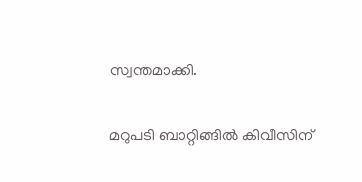സ്വന്തമാക്കി.

മറുപടി ബാറ്റിങ്ങില്‍ കിവീസിന്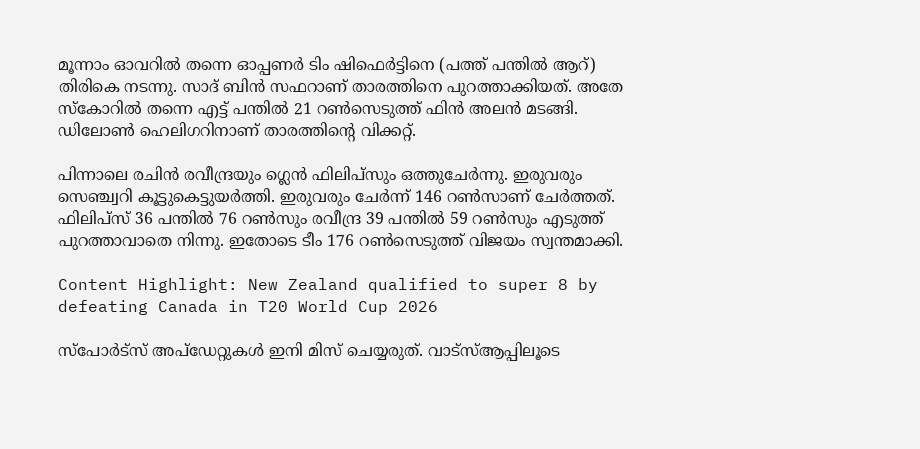മൂന്നാം ഓവറില്‍ തന്നെ ഓപ്പണര്‍ ടിം ഷിഫെര്‍ട്ടിനെ (പത്ത് പന്തില്‍ ആറ്) തിരികെ നടന്നു. സാദ് ബിന്‍ സഫറാണ് താരത്തിനെ പുറത്താക്കിയത്. അതേ സ്‌കോറില്‍ തന്നെ എട്ട് പന്തില്‍ 21 റണ്‍സെടുത്ത് ഫിന്‍ അലന്‍ മടങ്ങി. ഡിലോണ്‍ ഹെലിഗറിനാണ് താരത്തിന്റെ വിക്കറ്റ്.

പിന്നാലെ രചിന്‍ രവീന്ദ്രയും ഗ്ലെന്‍ ഫിലിപ്‌സും ഒത്തുചേര്‍ന്നു. ഇരുവരും സെഞ്ച്വറി കൂട്ടുകെട്ടുയര്‍ത്തി. ഇരുവരും ചേര്‍ന്ന് 146 റണ്‍സാണ് ചേര്‍ത്തത്. ഫിലിപ്‌സ് 36 പന്തില്‍ 76 റണ്‍സും രവീന്ദ്ര 39 പന്തില്‍ 59 റണ്‍സും എടുത്ത് പുറത്താവാതെ നിന്നു. ഇതോടെ ടീം 176 റണ്‍സെടുത്ത് വിജയം സ്വന്തമാക്കി.

Content Highlight: New Zealand qualified to super 8 by defeating Canada in T20 World Cup 2026

സ്പോർട്സ് അപ്ഡേറ്റുകൾ ഇനി മിസ് ചെയ്യരുത്. വാട്സ്ആപ്പിലൂടെ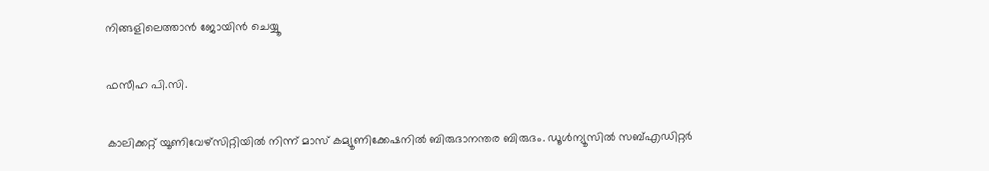നിങ്ങളിലെത്താൻ ജോയിൻ ചെയ്യൂ

ഫസീഹ പി.സി.

കാലിക്കറ്റ് യൂണിവേഴ്‌സിറ്റിയില്‍ നിന്ന് മാസ് കമ്യൂണിക്കേഷനില്‍ ബിരുദാനന്തര ബിരുദം. ഡൂള്‍ന്യൂസില്‍ സബ്എഡിറ്റര്‍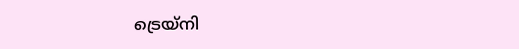ട്രെയ്‌നി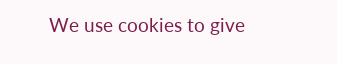We use cookies to give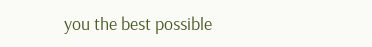you the best possible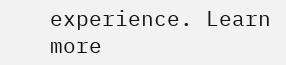experience. Learn more